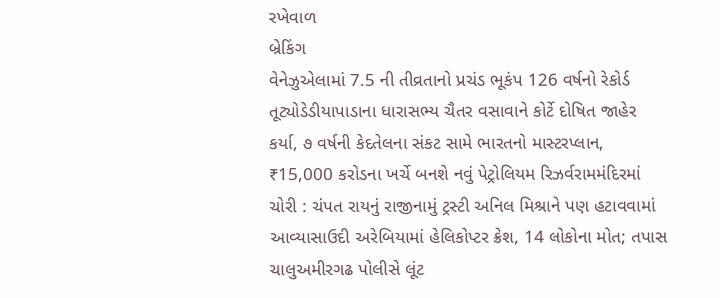રખેવાળ
બ્રેકિંગ
વેનેઝુએલામાં 7.5 ની તીવ્રતાનો પ્રચંડ ભૂકંપ 126 વર્ષનો રેકોર્ડ તૂટ્યોડેડીયાપાડાના ધારાસભ્ય ચૈતર વસાવાને કોર્ટે દોષિત જાહેર કર્યા, ૭ વર્ષની કેદતેલના સંકટ સામે ભારતનો માસ્ટરપ્લાન, ₹15,000 કરોડના ખર્ચે બનશે નવું પેટ્રોલિયમ રિઝર્વરામમંદિરમાં ચોરી : ચંપત રાયનું રાજીનામું ટ્રસ્ટી અનિલ મિશ્રાને પણ હટાવવામાં આવ્યાસાઉદી અરેબિયામાં હેલિકોપ્ટર ક્રેશ, 14 લોકોના મોત; તપાસ ચાલુઅમીરગઢ પોલીસે લૂંટ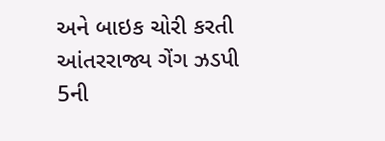અને બાઇક ચોરી કરતી આંતરરાજ્ય ગેંગ ઝડપી 5ની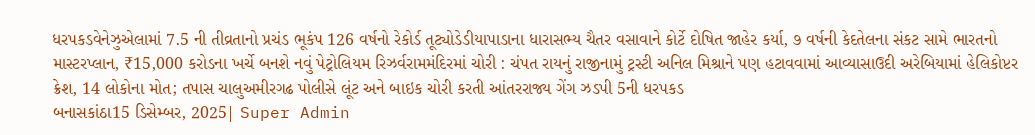ધરપકડવેનેઝુએલામાં 7.5 ની તીવ્રતાનો પ્રચંડ ભૂકંપ 126 વર્ષનો રેકોર્ડ તૂટ્યોડેડીયાપાડાના ધારાસભ્ય ચૈતર વસાવાને કોર્ટે દોષિત જાહેર કર્યા, ૭ વર્ષની કેદતેલના સંકટ સામે ભારતનો માસ્ટરપ્લાન, ₹15,000 કરોડના ખર્ચે બનશે નવું પેટ્રોલિયમ રિઝર્વરામમંદિરમાં ચોરી : ચંપત રાયનું રાજીનામું ટ્રસ્ટી અનિલ મિશ્રાને પણ હટાવવામાં આવ્યાસાઉદી અરેબિયામાં હેલિકોપ્ટર ક્રેશ, 14 લોકોના મોત; તપાસ ચાલુઅમીરગઢ પોલીસે લૂંટ અને બાઇક ચોરી કરતી આંતરરાજ્ય ગેંગ ઝડપી 5ની ધરપકડ
બનાસકાંઠા15 ડિસેમ્બર, 2025| Super Admin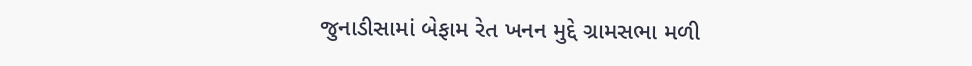જુનાડીસામાં બેફામ રેત ખનન મુદ્દે ગ્રામસભા મળી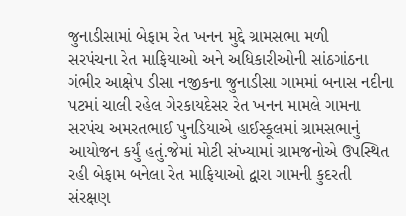જુનાડીસામાં બેફામ રેત ખનન મુદ્દે ગ્રામસભા મળી
સરપંચના રેત માફિયાઓ અને અધિકારીઓની સાંઠગાંઠના ગંભીર આક્ષેપ ડીસા નજીકના જુનાડીસા ગામમાં બનાસ નદીના પટમાં ચાલી રહેલ ગેરકાયદેસર રેત ખનન મામલે ગામના સરપંચ અમરતભાઈ પુનડિયાએ હાઈસ્કૂલમાં ગ્રામસભાનું આયોજન કર્યું હતું.જેમાં મોટી સંખ્યામાં ગ્રામજનોએ ઉપસ્થિત રહી બેફામ બનેલા રેત માફિયાઓ દ્વારા ગામની કુદરતી સંરક્ષણ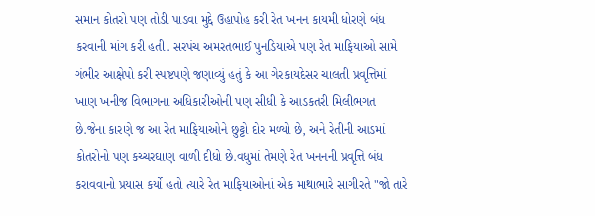સમાન કોતરો પણ તોડી પાડવા મુદ્દે ઉહાપોહ કરી રેત ખનન કાયમી ધોરણે બંધ કરવાની માંગ કરી હતી. સરપંચ અમરતભાઈ પુનડિયાએ પણ રેત માફિયાઓ સામે ગંભીર આક્ષેપો કરી સ્પષ્ટપણે જણાવ્યું હતું કે આ ગેરકાયદેસર ચાલતી પ્રવૃત્તિમાં ખાણ ખનીજ વિભાગના અધિકારીઓની પણ સીધી કે આડકતરી મિલીભગત છે.જેના કારણે જ આ રેત માફિયાઓને છુટ્ટો દોર મળ્યો છે, અને રેતીની આડમાં કોતરોનો પણ કચ્ચરઘાણ વાળી દીધો છે.વધુમાં તેમણે રેત ખનનની પ્રવૃત્તિ બંધ કરાવવાનો પ્રયાસ કર્યો હતો ત્યારે રેત માફિયાઓનાં એક માથાભારે સાગીરતે "જો તારે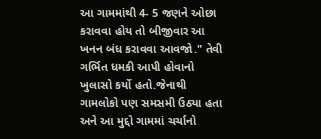આ ગામમાંથી 4- 5 જણને ઓછા કરાવવા હોય તો બીજીવાર આ ખનન બંધ કરાવવા આવજો." તેવી ગર્ભિત ધમકી આપી હોવાનો ખુલાસો કર્યો હતો.જેનાથી ગામલોકો પણ સમસમી ઉઠ્યા હતા અને આ મુદ્દો ગામમાં ચર્ચાનો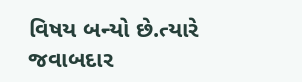વિષય બન્યો છે.ત્યારે જવાબદાર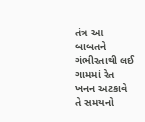તંત્ર આ બાબતને ગંભીરતાથી લઈ ગામમાં રેત ખનન અટકાવે તે સમયનો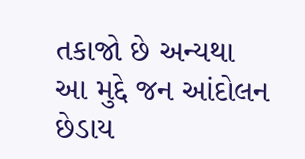તકાજો છે અન્યથા આ મુદ્દે જન આંદોલન છેડાય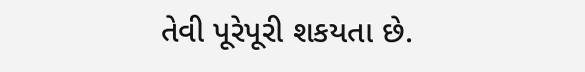તેવી પૂરેપૂરી શકયતા છે.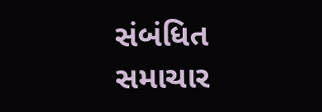સંબંધિત સમાચાર